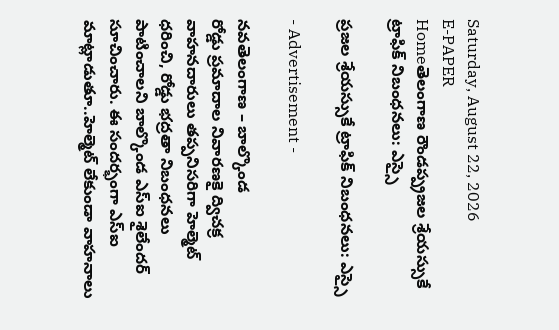Saturday, August 22, 2026
E-PAPER
Homeతెలంగాణ రౌండప్ప్రజల శ్రేయస్సుకే ట్రాఫిక్‌ నిబంధనలు: ఎస్సై

ప్రజల శ్రేయస్సుకే ట్రాఫిక్‌ నిబంధనలు: ఎస్సై

- Advertisement -

నవతెలంగాణ – బాల్కొండ
రోడ్డు ప్రమాదాల నివారణకై ద్విచక్ర వాహనదారులు తప్పనిసరిగా హెల్మెట్ ధరించి, రోడ్డు భద్రతా నిబంధనలు పాటించాలని బాల్కొండ ఎస్‌ఐ శైలేందర్ సూచించారు. ఈ సందర్భంగా ఎస్ఐ మాట్లాడుతూ..హెల్మెట్ లేకుండా వాహనాలు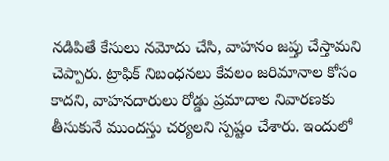నడిపితే కేసులు నమోదు చేసి, వాహనం జప్తు చేస్తామని చెప్పారు. ట్రాఫిక్ నిబంధనలు కేవలం జరిమానాల కోసం కాదని, వాహనదారులు రోడ్డు ప్రమాదాల నివారణకు తీసుకునే ముందస్తు చర్యలని స్పష్టం చేశారు. ఇందులో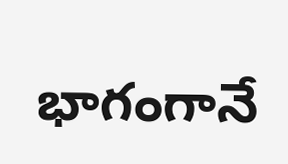భాగంగానే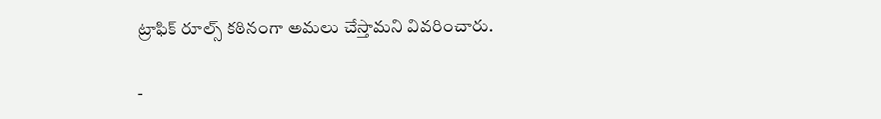ట్రాఫిక్‌ రూల్స్‌ కఠినంగా అమలు చేస్తామని వివరించారు.

-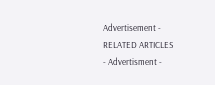Advertisement -
RELATED ARTICLES
- Advertisment -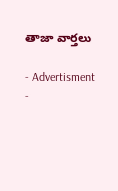తాజా వార్తలు

- Advertisment -